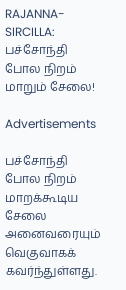RAJANNA-SIRCILLA: பச்சோந்தி போல நிறம் மாறும் சேலை!

Advertisements

பச்சோந்தி போல நிறம் மாறக்கூடிய சேலை அனைவரையும்  வெகுவாகக் கவர்ந்துள்ளது.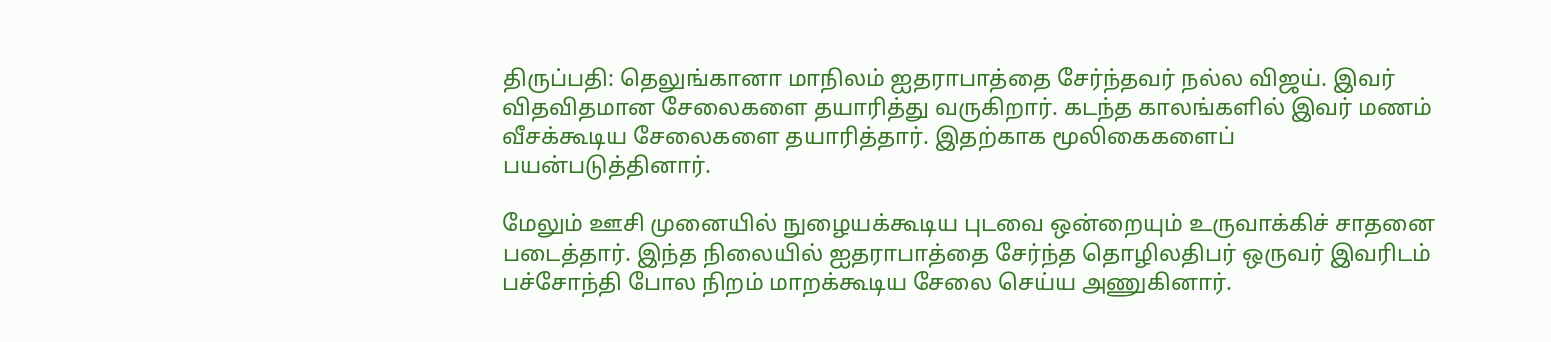திருப்பதி: தெலுங்கானா மாநிலம் ஐதராபாத்தை சேர்ந்தவர் நல்ல விஜய். இவர் விதவிதமான சேலைகளை தயாரித்து வருகிறார். கடந்த காலங்களில் இவர் மணம் வீசக்கூடிய சேலைகளை தயாரித்தார். இதற்காக மூலிகைகளைப் பயன்படுத்தினார்.

மேலும் ஊசி முனையில் நுழையக்கூடிய புடவை ஒன்றையும் உருவாக்கிச் சாதனை படைத்தார். இந்த நிலையில் ஐதராபாத்தை சேர்ந்த தொழிலதிபர் ஒருவர் இவரிடம் பச்சோந்தி போல நிறம் மாறக்கூடிய சேலை செய்ய அணுகினார்.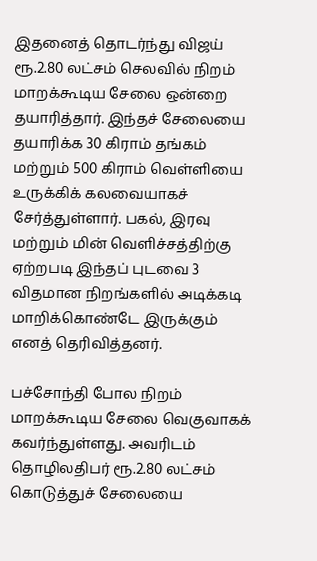இதனைத் தொடர்ந்து விஜய் ரூ.2.80 லட்சம் செலவில் நிறம் மாறக்கூடிய சேலை ஒன்றை தயாரித்தார். இந்தச் சேலையை தயாரிக்க 30 கிராம் தங்கம் மற்றும் 500 கிராம் வெள்ளியை உருக்கிக் கலவையாகச் சேர்த்துள்ளார். பகல், இரவு மற்றும் மின் வெளிச்சத்திற்கு ஏற்றபடி இந்தப் புடவை 3 விதமான நிறங்களில் அடிக்கடி மாறிக்கொண்டே இருக்கும் எனத் தெரிவித்தனர்.

பச்சோந்தி போல நிறம் மாறக்கூடிய சேலை வெகுவாகக் கவர்ந்துள்ளது. அவரிடம் தொழிலதிபர் ரூ.2.80 லட்சம் கொடுத்துச் சேலையை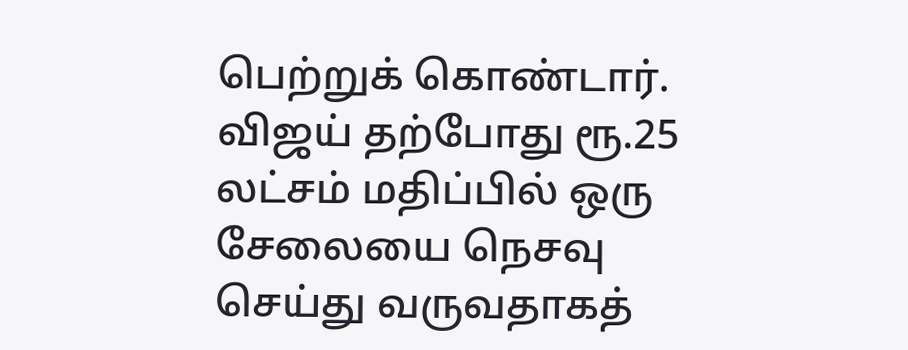பெற்றுக் கொண்டார். விஜய் தற்போது ரூ.25 லட்சம் மதிப்பில் ஒரு சேலையை நெசவு செய்து வருவதாகத்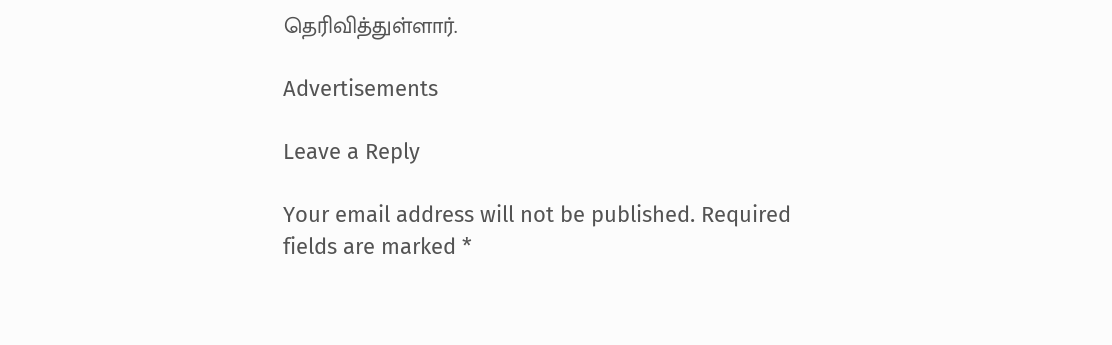தெரிவித்துள்ளார்.

Advertisements

Leave a Reply

Your email address will not be published. Required fields are marked *